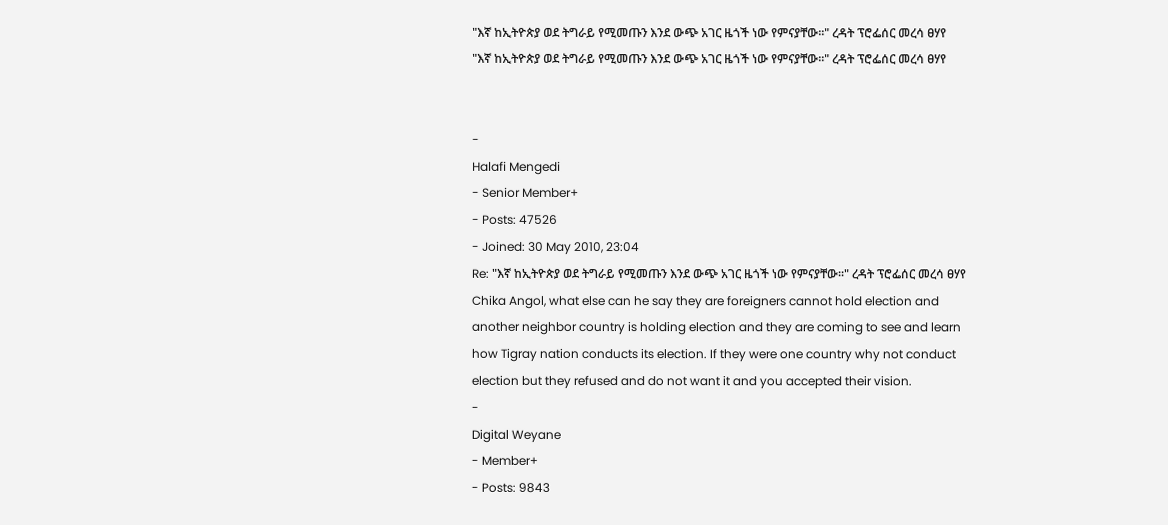"እኛ ከኢትዮጵያ ወደ ትግራይ የሚመጡን እንደ ውጭ አገር ዜጎች ነው የምናያቸው፡፡" ረዳት ፕሮፌሰር መረሳ ፀሃየ
"እኛ ከኢትዮጵያ ወደ ትግራይ የሚመጡን እንደ ውጭ አገር ዜጎች ነው የምናያቸው፡፡" ረዳት ፕሮፌሰር መረሳ ፀሃየ


-
Halafi Mengedi
- Senior Member+
- Posts: 47526
- Joined: 30 May 2010, 23:04
Re: "እኛ ከኢትዮጵያ ወደ ትግራይ የሚመጡን እንደ ውጭ አገር ዜጎች ነው የምናያቸው፡፡" ረዳት ፕሮፌሰር መረሳ ፀሃየ
Chika Angol, what else can he say they are foreigners cannot hold election and another neighbor country is holding election and they are coming to see and learn how Tigray nation conducts its election. If they were one country why not conduct election but they refused and do not want it and you accepted their vision.
-
Digital Weyane
- Member+
- Posts: 9843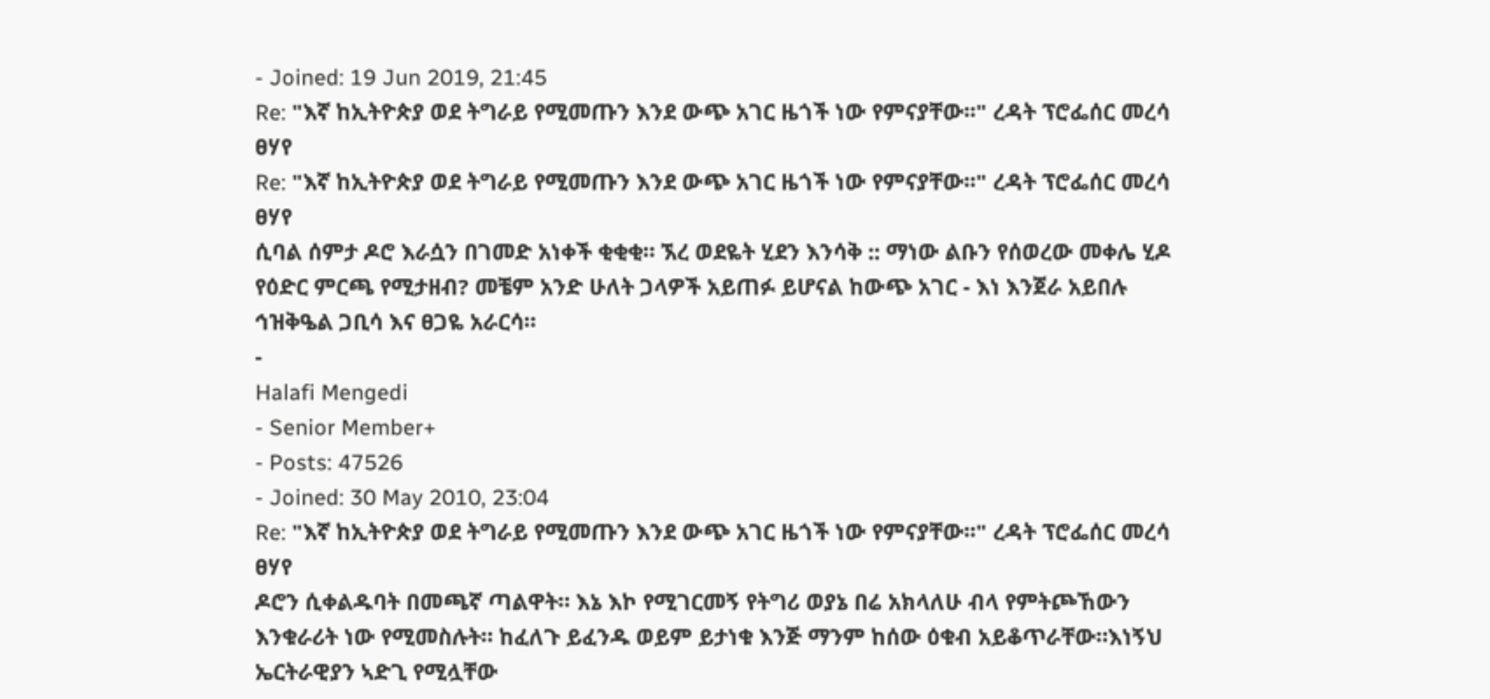- Joined: 19 Jun 2019, 21:45
Re: "እኛ ከኢትዮጵያ ወደ ትግራይ የሚመጡን እንደ ውጭ አገር ዜጎች ነው የምናያቸው፡፡" ረዳት ፕሮፌሰር መረሳ ፀሃየ
Re: "እኛ ከኢትዮጵያ ወደ ትግራይ የሚመጡን እንደ ውጭ አገር ዜጎች ነው የምናያቸው፡፡" ረዳት ፕሮፌሰር መረሳ ፀሃየ
ሲባል ሰምታ ዶሮ እራሷን በገመድ አነቀች ቂቂቂ። ኧረ ወደዬት ሂደን እንሳቅ :: ማነው ልቡን የሰወረው መቀሌ ሂዶ የዕድር ምርጫ የሚታዘብ? መቼም አንድ ሁለት ጋላዎች አይጠፉ ይሆናል ከውጭ አገር - እነ እንጀራ አይበሉ ኅዝቅዔል ጋቢሳ እና ፀጋዬ አራርሳ።
-
Halafi Mengedi
- Senior Member+
- Posts: 47526
- Joined: 30 May 2010, 23:04
Re: "እኛ ከኢትዮጵያ ወደ ትግራይ የሚመጡን እንደ ውጭ አገር ዜጎች ነው የምናያቸው፡፡" ረዳት ፕሮፌሰር መረሳ ፀሃየ
ዶሮን ሲቀልዱባት በመጫኛ ጣልዋት። እኔ እኮ የሚገርመኝ የትግሪ ወያኔ በሬ አክላለሁ ብላ የምትጮኸውን እንቁራሪት ነው የሚመስሉት። ከፈለጉ ይፈንዱ ወይም ይታነቁ እንጅ ማንም ከሰው ዕቁብ አይቆጥራቸው።እነኝህ ኤርትራዊያን ኣድጊ የሚሏቸው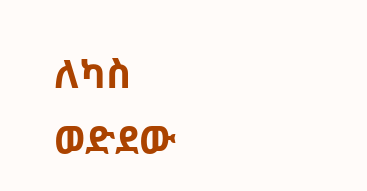ለካስ ወድደው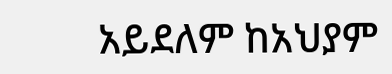አይደለም ከአህያም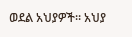ወደል አህያዎች። አህያ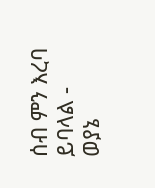ሰብ ምን እረባ ይባላል - ወያኔ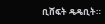ቢሸፍት ዴዴቢት።